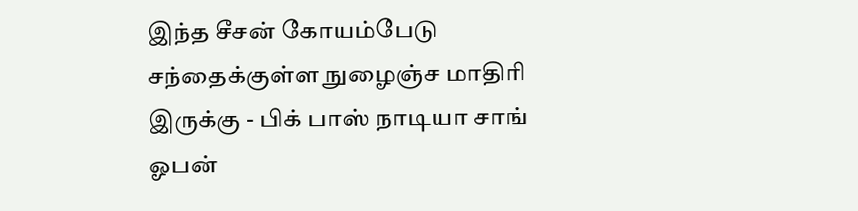இந்த சீசன் கோயம்பேடு சந்தைக்குள்ள நுழைஞ்ச மாதிரி இருக்கு - பிக் பாஸ் நாடியா சாங் ஓபன்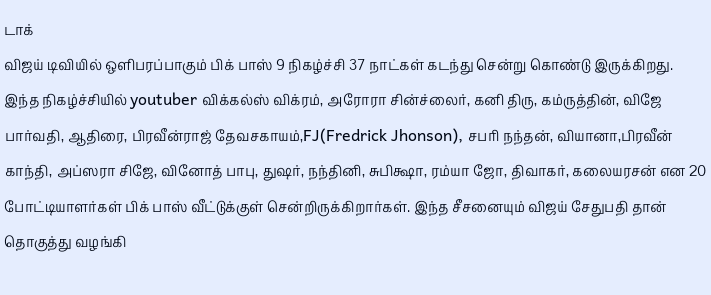டாக்
விஜய் டிவியில் ஒளிபரப்பாகும் பிக் பாஸ் 9 நிகழ்ச்சி 37 நாட்கள் கடந்து சென்று கொண்டு இருக்கிறது. இந்த நிகழ்ச்சியில் youtuber விக்கல்ஸ் விக்ரம், அரோரா சின்ச்லைர், கனி திரு, கம்ருத்தின், விஜே பார்வதி, ஆதிரை, பிரவீன்ராஜ் தேவசகாயம்,FJ(Fredrick Jhonson), சபரி நந்தன், வியானா,பிரவீன் காந்தி, அப்ஸரா சிஜே, வினோத் பாபு, துஷர், நந்தினி, சுபிக்ஷா, ரம்யா ஜோ, திவாகர், கலையரசன் என 20 போட்டியாளர்கள் பிக் பாஸ் வீட்டுக்குள் சென்றிருக்கிறார்கள். இந்த சீசனையும் விஜய் சேதுபதி தான் தொகுத்து வழங்கி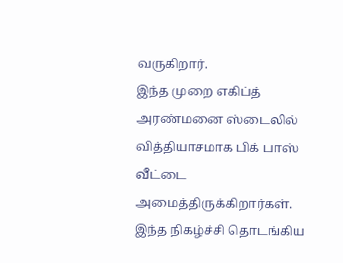வருகிறார்.
இந்த முறை எகிப்த் அரண்மனை ஸ்டைலில் வித்தியாசமாக பிக் பாஸ் வீட்டை அமைத்திருக்கிறார்கள். இந்த நிகழ்ச்சி தொடங்கிய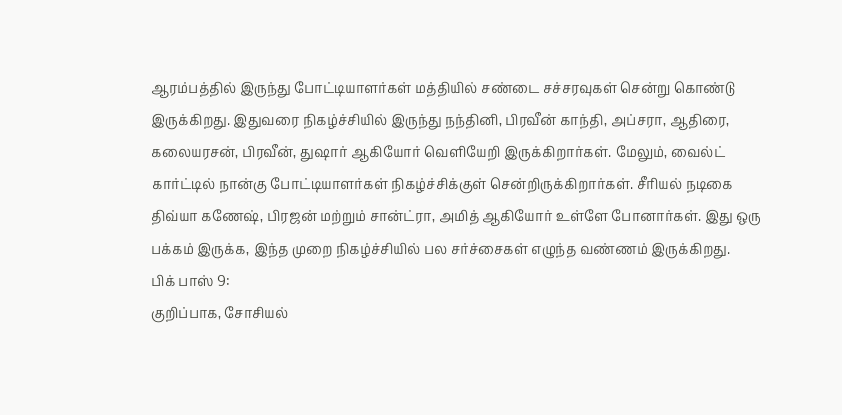ஆரம்பத்தில் இருந்து போட்டியாளர்கள் மத்தியில் சண்டை சச்சரவுகள் சென்று கொண்டு இருக்கிறது. இதுவரை நிகழ்ச்சியில் இருந்து நந்தினி, பிரவீன் காந்தி, அப்சரா, ஆதிரை, கலையரசன், பிரவீன், துஷார் ஆகியோர் வெளியேறி இருக்கிறார்கள். மேலும், வைல்ட் கார்ட்டில் நான்கு போட்டியாளர்கள் நிகழ்ச்சிக்குள் சென்றிருக்கிறார்கள். சீரியல் நடிகை திவ்யா கணேஷ், பிரஜன் மற்றும் சான்ட்ரா, அமித் ஆகியோர் உள்ளே போனார்கள். இது ஒரு பக்கம் இருக்க, இந்த முறை நிகழ்ச்சியில் பல சர்ச்சைகள் எழுந்த வண்ணம் இருக்கிறது.
பிக் பாஸ் 9:
குறிப்பாக, சோசியல்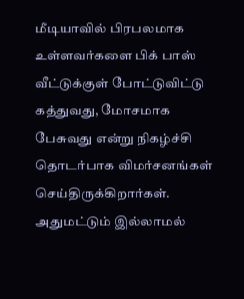மீடியாவில் பிரபலமாக உள்ளவர்களை பிக் பாஸ் வீட்டுக்குள் போட்டுவிட்டு கத்துவது, மோசமாக பேசுவது என்று நிகழ்ச்சி தொடர்பாக விமர்சனங்கள் செய்திருக்கிறார்கள். அதுமட்டும் இல்லாமல்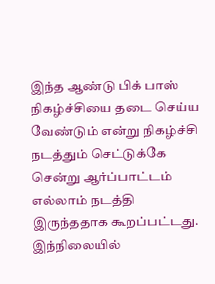இந்த ஆண்டு பிக் பாஸ் நிகழ்ச்சியை தடை செய்ய வேண்டும் என்று நிகழ்ச்சி நடத்தும் செட்டுக்கே சென்று ஆர்ப்பாட்டம் எல்லாம் நடத்தி இருந்ததாக கூறப்பட்டது. இந்நிலையில்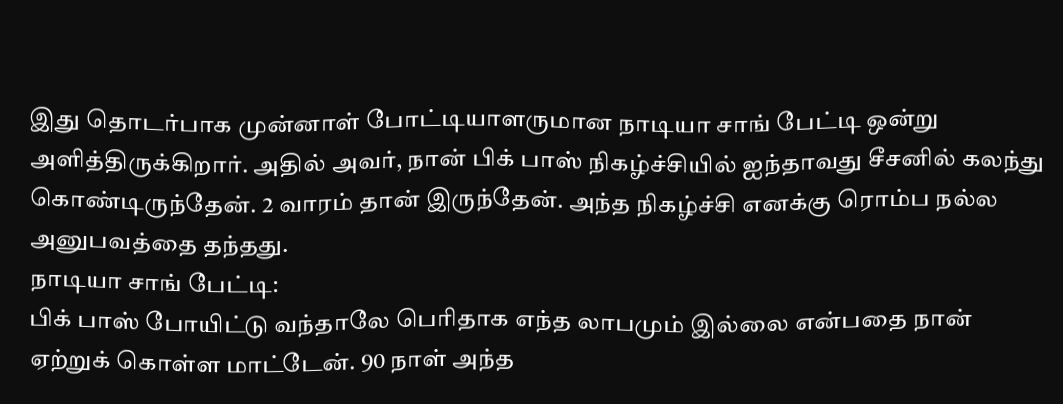இது தொடர்பாக முன்னாள் போட்டியாளருமான நாடியா சாங் பேட்டி ஒன்று அளித்திருக்கிறார். அதில் அவர், நான் பிக் பாஸ் நிகழ்ச்சியில் ஐந்தாவது சீசனில் கலந்து கொண்டிருந்தேன். 2 வாரம் தான் இருந்தேன். அந்த நிகழ்ச்சி எனக்கு ரொம்ப நல்ல அனுபவத்தை தந்தது.
நாடியா சாங் பேட்டி:
பிக் பாஸ் போயிட்டு வந்தாலே பெரிதாக எந்த லாபமும் இல்லை என்பதை நான்
ஏற்றுக் கொள்ள மாட்டேன். 90 நாள் அந்த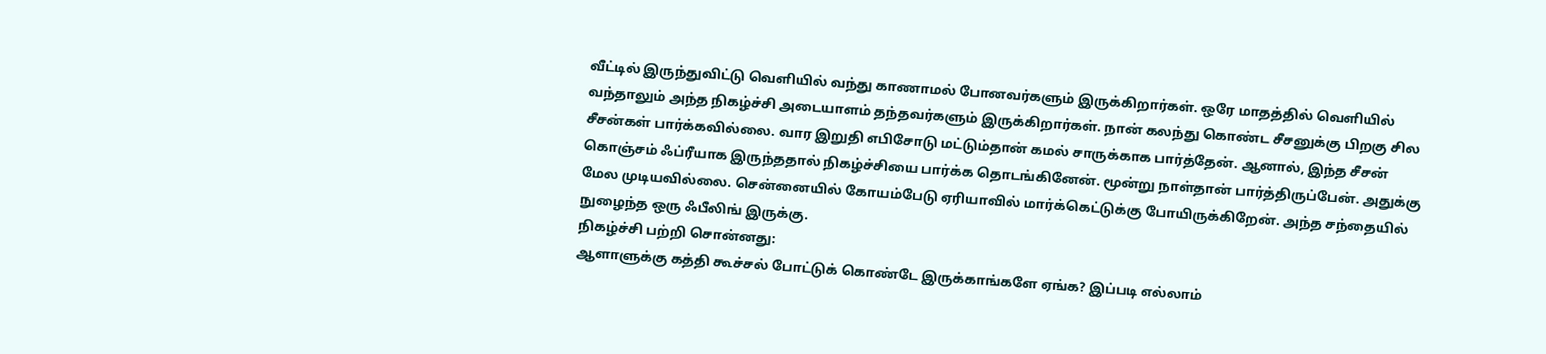வீட்டில் இருந்துவிட்டு வெளியில் வந்து காணாமல் போனவர்களும் இருக்கிறார்கள். ஒரே மாதத்தில் வெளியில் வந்தாலும் அந்த நிகழ்ச்சி அடையாளம் தந்தவர்களும் இருக்கிறார்கள். நான் கலந்து கொண்ட சீசனுக்கு பிறகு சில சீசன்கள் பார்க்கவில்லை. வார இறுதி எபிசோடு மட்டும்தான் கமல் சாருக்காக பார்த்தேன். ஆனால், இந்த சீசன் கொஞ்சம் ஃப்ரீயாக இருந்ததால் நிகழ்ச்சியை பார்க்க தொடங்கினேன். மூன்று நாள்தான் பார்த்திருப்பேன். அதுக்கு மேல முடியவில்லை. சென்னையில் கோயம்பேடு ஏரியாவில் மார்க்கெட்டுக்கு போயிருக்கிறேன். அந்த சந்தையில் நுழைந்த ஒரு ஃபீலிங் இருக்கு.
நிகழ்ச்சி பற்றி சொன்னது:
ஆளாளுக்கு கத்தி கூச்சல் போட்டுக் கொண்டே இருக்காங்களே ஏங்க? இப்படி எல்லாம்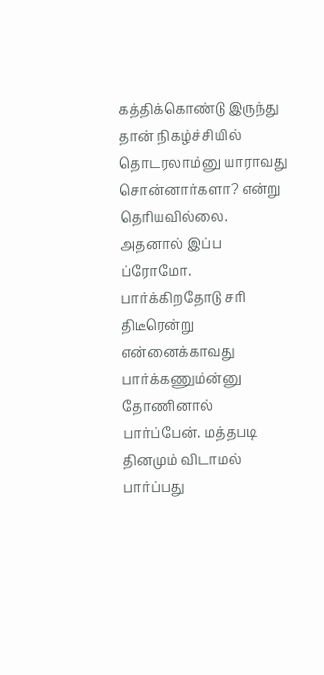கத்திக்கொண்டு இருந்து தான் நிகழ்ச்சியில் தொடரலாம்னு யாராவது சொன்னார்களா? என்று தெரியவில்லை. அதனால் இப்ப ப்ரோமோ. பார்க்கிறதோடு சரி திடீரென்று என்னைக்காவது பார்க்கணும்ன்னு தோணினால் பார்ப்பேன். மத்தபடி தினமும் விடாமல் பார்ப்பது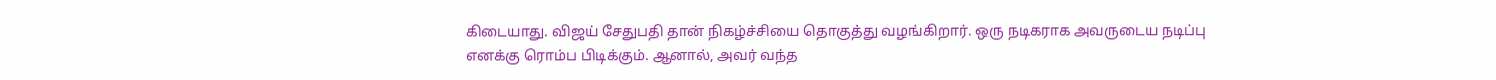கிடையாது. விஜய் சேதுபதி தான் நிகழ்ச்சியை தொகுத்து வழங்கிறார். ஒரு நடிகராக அவருடைய நடிப்பு எனக்கு ரொம்ப பிடிக்கும். ஆனால், அவர் வந்த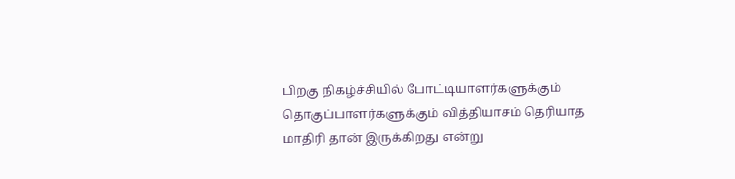பிறகு நிகழ்ச்சியில் போட்டியாளர்களுக்கும் தொகுப்பாளர்களுக்கும் வித்தியாசம் தெரியாத மாதிரி தான் இருக்கிறது என்று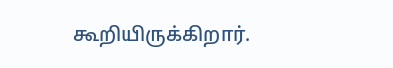கூறியிருக்கிறார்.